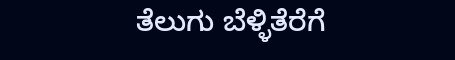ತೆಲುಗು ಬೆಳ್ಳಿತೆರೆಗೆ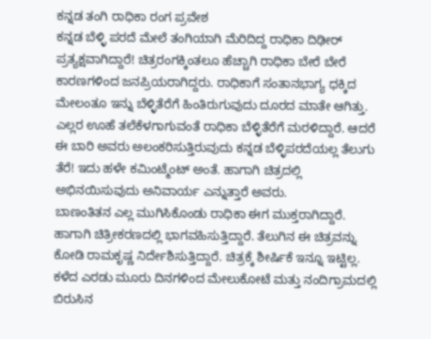ಕನ್ನಡ ತಂಗಿ ರಾಧಿಕಾ ರಂಗ ಪ್ರವೇಶ
ಕನ್ನಡ ಬೆಳ್ಳಿ ಪರದೆ ಮೇಲೆ ತಂಗಿಯಾಗಿ ಮೆರಿದಿದ್ದ ರಾಧಿಕಾ ದಿಢೀರ್ ಪ್ರತ್ಯಕ್ಷವಾಗಿದ್ದಾರೆ! ಚಿತ್ರರಂಗಕ್ಕಿಂತಲೂ ಹೆಚ್ಚಾಗಿ ರಾಧಿಕಾ ಬೇರೆ ಬೇರೆ ಕಾರಣಗಳಿಂದ ಜನಪ್ರಿಯರಾಗಿದ್ದರು. ರಾಧಿಕಾಗೆ ಸಂತಾನಭಾಗ್ಯ ಧಕ್ಕಿದ ಮೇಲಂತೂ ಇನ್ನು ಬೆಳ್ಳಿತೆರೆಗೆ ಹಿಂತಿರುಗುವುದು ದೂರದ ಮಾತೇ ಆಗಿತ್ತು.
ಎಲ್ಲರ ಊಹೆ ತಲೆಕೆಳಗಾಗುವಂತೆ ರಾಧಿಕಾ ಬೆಳ್ಳಿತೆರೆಗೆ ಮರಳಿದ್ದಾರೆ. ಆದರೆ ಈ ಬಾರಿ ಅವರು ಅಲಂಕರಿಸುತ್ತಿರುವುದು ಕನ್ನಡ ಬೆಳ್ಳಿಪರದೆಯಲ್ಲ ತೆಲುಗು ತೆರೆ! ಇದು ಹಳೇ ಕಮಿಂಟ್ಮೆಂಟ್ ಅಂತೆ. ಹಾಗಾಗಿ ಚಿತ್ರದಲ್ಲಿ ಅಭಿನಯಿಸುವುದು ಅನಿವಾರ್ಯ ಎನ್ನುತ್ತಾರೆ ಅವರು.
ಬಾಣಂತಿತನ ಎಲ್ಲ ಮುಗಿಸಿಕೊಂಡು ರಾಧಿಕಾ ಈಗ ಮುಕ್ತರಾಗಿದ್ದಾರೆ. ಹಾಗಾಗಿ ಚಿತ್ರೀಕರಣದಲ್ಲಿ ಭಾಗವಹಿಸುತ್ತಿದ್ದಾರೆ. ತೆಲುಗಿನ ಈ ಚಿತ್ರವನ್ನು ಕೋಡಿ ರಾಮಕೃಷ್ಣ ನಿರ್ದೇಶಿಸುತ್ತಿದ್ದಾರೆ. ಚಿತ್ರಕ್ಕೆ ಶೀರ್ಷಿಕೆ ಇನ್ನೂ ಇಟ್ಟಿಲ್ಲ. ಕಳೆದ ಎರಡು ಮೂರು ದಿನಗಳಿಂದ ಮೇಲುಕೋಟೆ ಮತ್ತು ನಂದಿಗ್ರಾಮದಲ್ಲಿ ಬಿರುಸಿನ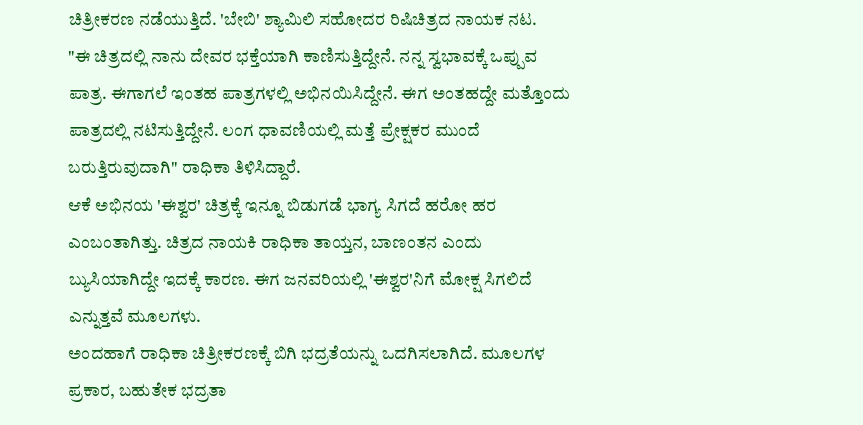ಚಿತ್ರೀಕರಣ ನಡೆಯುತ್ತಿದೆ. 'ಬೇಬಿ' ಶ್ಯಾಮಿಲಿ ಸಹೋದರ ರಿಷಿಚಿತ್ರದ ನಾಯಕ ನಟ.
"ಈ ಚಿತ್ರದಲ್ಲಿ ನಾನು ದೇವರ ಭಕ್ತೆಯಾಗಿ ಕಾಣಿಸುತ್ತಿದ್ದೇನೆ. ನನ್ನ ಸ್ವಭಾವಕ್ಕೆ ಒಪ್ಪುವ ಪಾತ್ರ. ಈಗಾಗಲೆ ಇಂತಹ ಪಾತ್ರಗಳಲ್ಲಿ ಅಭಿನಯಿಸಿದ್ದೇನೆ. ಈಗ ಅಂತಹದ್ದೇ ಮತ್ತೊಂದು ಪಾತ್ರದಲ್ಲಿ ನಟಿಸುತ್ತಿದ್ದೇನೆ. ಲಂಗ ಧಾವಣಿಯಲ್ಲಿ ಮತ್ತೆ ಪ್ರೇಕ್ಷಕರ ಮುಂದೆ ಬರುತ್ತಿರುವುದಾಗಿ" ರಾಧಿಕಾ ತಿಳಿಸಿದ್ದಾರೆ.
ಆಕೆ ಅಭಿನಯ 'ಈಶ್ವರ' ಚಿತ್ರಕ್ಕೆ ಇನ್ನೂ ಬಿಡುಗಡೆ ಭಾಗ್ಯ ಸಿಗದೆ ಹರೋ ಹರ ಎಂಬಂತಾಗಿತ್ತು. ಚಿತ್ರದ ನಾಯಕಿ ರಾಧಿಕಾ ತಾಯ್ತನ, ಬಾಣಂತನ ಎಂದು ಬ್ಯುಸಿಯಾಗಿದ್ದೇ ಇದಕ್ಕೆ ಕಾರಣ. ಈಗ ಜನವರಿಯಲ್ಲಿ 'ಈಶ್ವರ'ನಿಗೆ ಮೋಕ್ಷ ಸಿಗಲಿದೆ ಎನ್ನುತ್ತವೆ ಮೂಲಗಳು.
ಅಂದಹಾಗೆ ರಾಧಿಕಾ ಚಿತ್ರೀಕರಣಕ್ಕೆ ಬಿಗಿ ಭದ್ರತೆಯನ್ನು ಒದಗಿಸಲಾಗಿದೆ. ಮೂಲಗಳ ಪ್ರಕಾರ, ಬಹುತೇಕ ಭದ್ರತಾ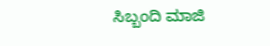ಸಿಬ್ಬಂದಿ ಮಾಜಿ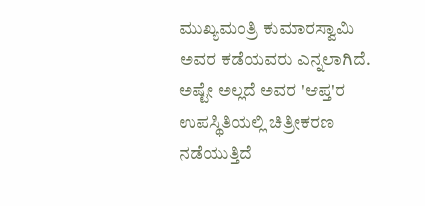ಮುಖ್ಯಮಂತ್ರಿ ಕುಮಾರಸ್ವಾಮಿ ಅವರ ಕಡೆಯವರು ಎನ್ನಲಾಗಿದೆ. ಅಷ್ಟೇ ಅಲ್ಲದೆ ಅವರ 'ಆಪ್ತ'ರ ಉಪಸ್ಥಿತಿಯಲ್ಲಿ ಚಿತ್ರೀಕರಣ ನಡೆಯುತ್ತಿದೆ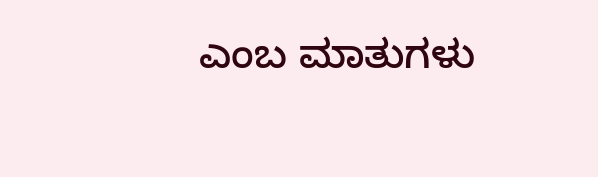ಎಂಬ ಮಾತುಗಳು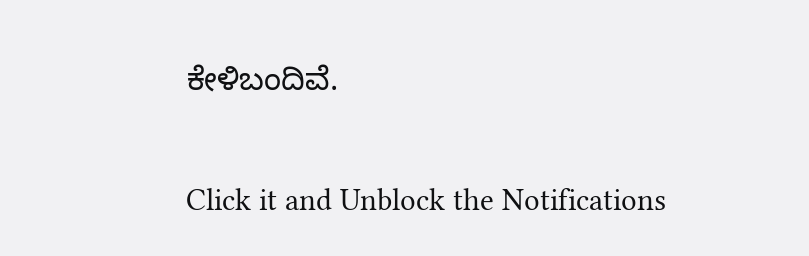ಕೇಳಿಬಂದಿವೆ.


Click it and Unblock the Notifications